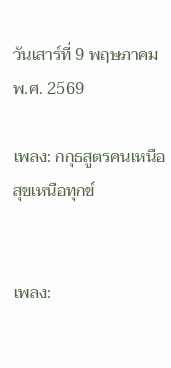วันเสาร์ที่ 9 พฤษภาคม พ.ศ. 2569

เพลง: กกุธสูตรคนเหนือสุขเหนือทุกข์


เพลง: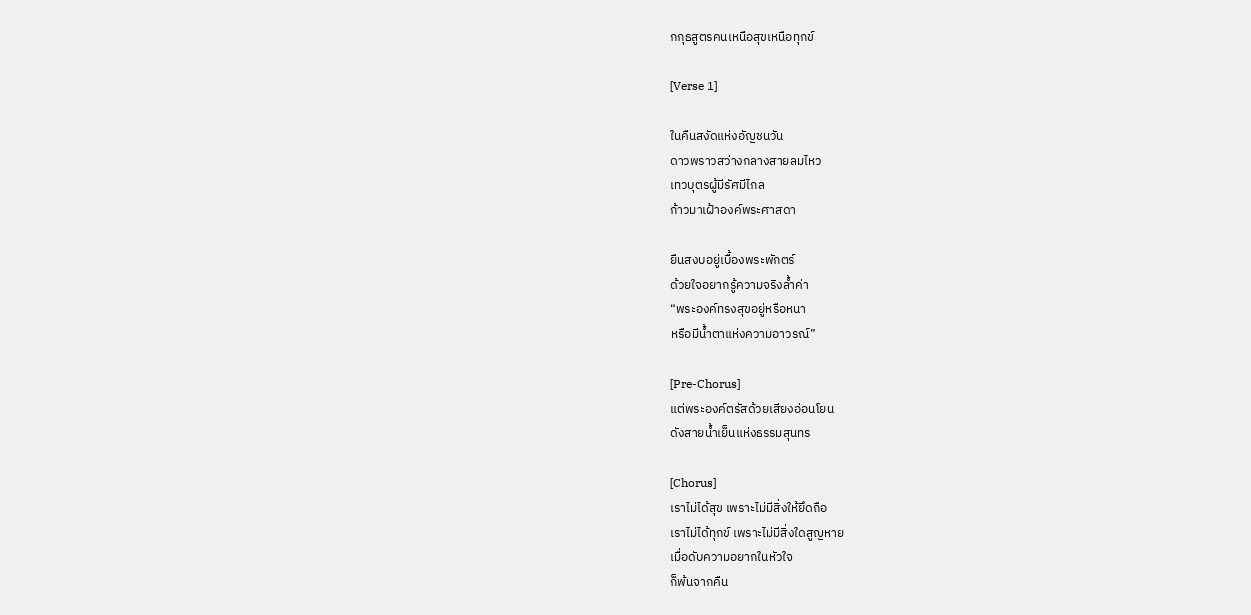กกุธสูตรคนเหนือสุขเหนือทุกข์

[Verse 1]

ในคืนสงัดแห่งอัญชนวัน
ดาวพราวสว่างกลางสายลมไหว
เทวบุตรผู้มีรัศมีไกล
ก้าวมาเฝ้าองค์พระศาสดา

ยืนสงบอยู่เบื้องพระพักตร์
ด้วยใจอยากรู้ความจริงล้ำค่า
“พระองค์ทรงสุขอยู่หรือหนา
หรือมีน้ำตาแห่งความอาวรณ์”

[Pre-Chorus]
แต่พระองค์ตรัสด้วยเสียงอ่อนโยน
ดังสายน้ำเย็นแห่งธรรมสุนทร

[Chorus]
เราไม่ได้สุข เพราะไม่มีสิ่งให้ยึดถือ
เราไม่ได้ทุกข์ เพราะไม่มีสิ่งใดสูญหาย
เมื่อดับความอยากในหัวใจ
ก็พ้นจากคืน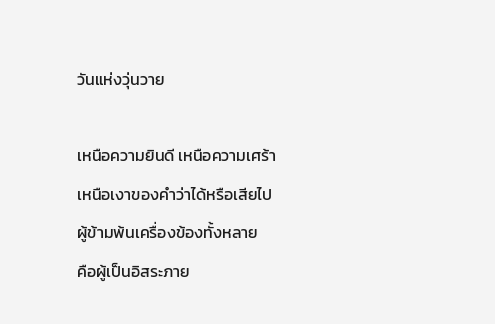วันแห่งวุ่นวาย

เหนือความยินดี เหนือความเศร้า
เหนือเงาของคำว่าได้หรือเสียไป
ผู้ข้ามพ้นเครื่องข้องทั้งหลาย
คือผู้เป็นอิสระภาย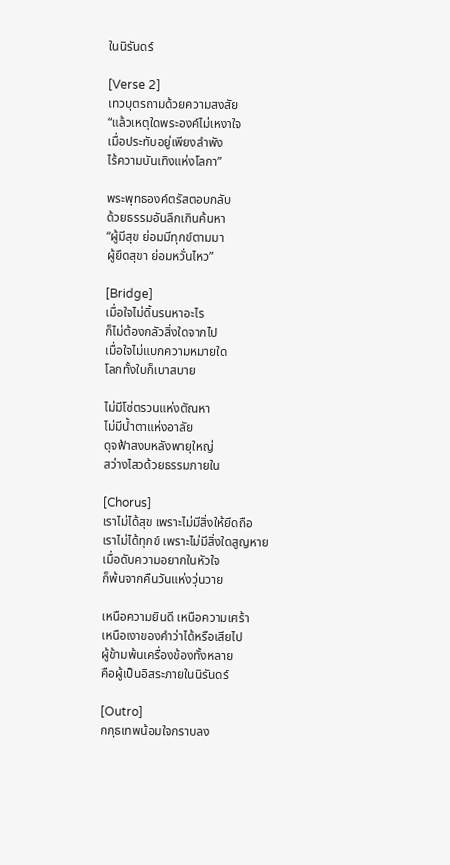ในนิรันดร์

[Verse 2]
เทวบุตรถามด้วยความสงสัย
“แล้วเหตุใดพระองค์ไม่เหงาใจ
เมื่อประทับอยู่เพียงลำพัง
ไร้ความบันเทิงแห่งโลกา”

พระพุทธองค์ตรัสตอบกลับ
ด้วยธรรมอันลึกเกินค้นหา
“ผู้มีสุข ย่อมมีทุกข์ตามมา
ผู้ยึดสุขา ย่อมหวั่นไหว”

[Bridge]
เมื่อใจไม่ดิ้นรนหาอะไร
ก็ไม่ต้องกลัวสิ่งใดจากไป
เมื่อใจไม่แบกความหมายใด
โลกทั้งใบก็เบาสบาย

ไม่มีโซ่ตรวนแห่งตัณหา
ไม่มีน้ำตาแห่งอาลัย
ดุจฟ้าสงบหลังพายุใหญ่
สว่างไสวด้วยธรรมภายใน

[Chorus]
เราไม่ได้สุข เพราะไม่มีสิ่งให้ยึดถือ
เราไม่ได้ทุกข์ เพราะไม่มีสิ่งใดสูญหาย
เมื่อดับความอยากในหัวใจ
ก็พ้นจากคืนวันแห่งวุ่นวาย

เหนือความยินดี เหนือความเศร้า
เหนือเงาของคำว่าได้หรือเสียไป
ผู้ข้ามพ้นเครื่องข้องทั้งหลาย
คือผู้เป็นอิสระภายในนิรันดร์

[Outro]
กกุธเทพน้อมใจกราบลง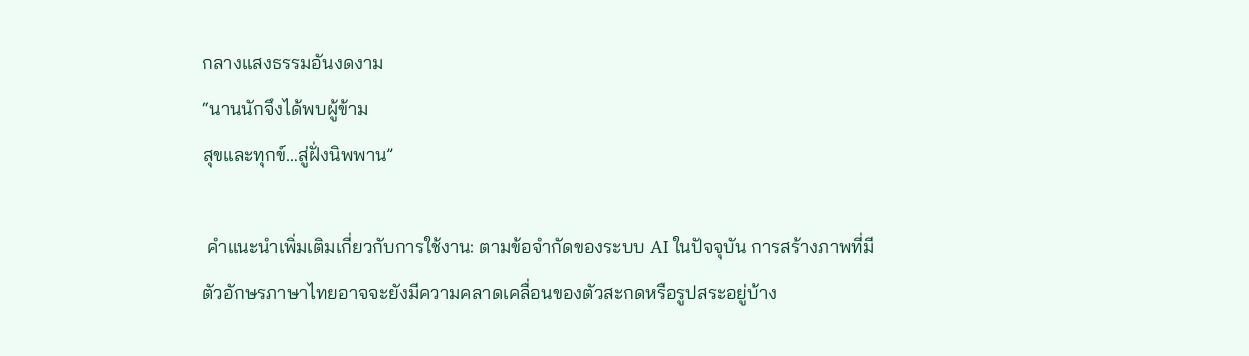กลางแสงธรรมอันงดงาม
“นานนักจึงได้พบผู้ข้าม
สุขและทุกข์…สู่ฝั่งนิพพาน”

 คำแนะนำเพิ่มเติมเกี่ยวกับการใช้งาน: ตามข้อจำกัดของระบบ AI ในปัจจุบัน การสร้างภาพที่มีตัวอักษรภาษาไทยอาจจะยังมีความคลาดเคลื่อนของตัวสะกดหรือรูปสระอยู่บ้าง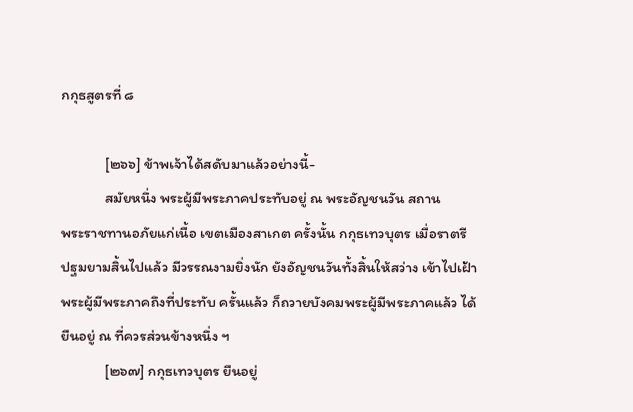กกุธสูตรที่ ๘

             [๒๖๖] ข้าพเจ้าได้สดับมาแล้วอย่างนี้-
             สมัยหนึ่ง พระผู้มีพระภาคประทับอยู่ ณ พระอัญชนวัน สถาน
พระราชทานอภัยแก่เนื้อ เขตเมืองสาเกต ครั้งนั้น กกุธเทวบุตร เมื่อราตรี
ปฐมยามสิ้นไปแล้ว มีวรรณงามยิ่งนัก ยังอัญชนวันทั้งสิ้นให้สว่าง เข้าไปเฝ้า
พระผู้มีพระภาคถึงที่ประทับ ครั้นแล้ว ก็ถวายบังคมพระผู้มีพระภาคแล้ว ได้
ยืนอยู่ ณ ที่ควรส่วนข้างหนึ่ง ฯ
             [๒๖๗] กกุธเทวบุตร ยืนอยู่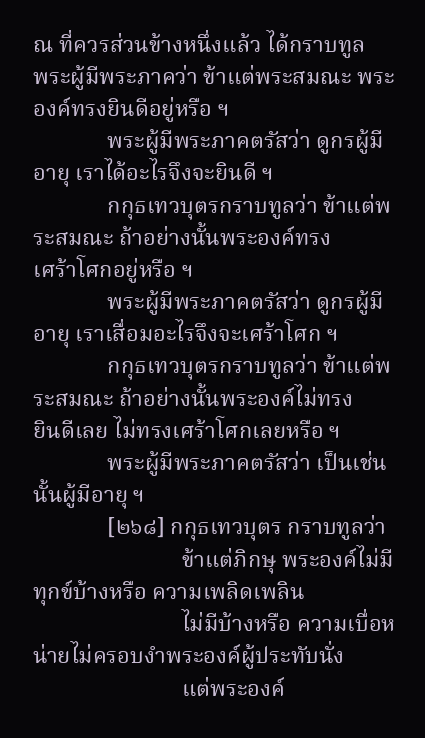ณ ที่ควรส่วนข้างหนึ่งแล้ว ได้กราบทูล
พระผู้มีพระภาคว่า ข้าแต่พระสมณะ พระองค์ทรงยินดีอยู่หรือ ฯ
             พระผู้มีพระภาคตรัสว่า ดูกรผู้มีอายุ เราได้อะไรจึงจะยินดี ฯ
             กกุธเทวบุตรกราบทูลว่า ข้าแต่พระสมณะ ถ้าอย่างนั้นพระองค์ทรง
เศร้าโศกอยู่หรือ ฯ
             พระผู้มีพระภาคตรัสว่า ดูกรผู้มีอายุ เราเสื่อมอะไรจึงจะเศร้าโศก ฯ
             กกุธเทวบุตรกราบทูลว่า ข้าแต่พระสมณะ ถ้าอย่างนั้นพระองค์ไม่ทรง
ยินดีเลย ไม่ทรงเศร้าโศกเลยหรือ ฯ
             พระผู้มีพระภาคตรัสว่า เป็นเช่นนั้นผู้มีอายุ ฯ
             [๒๖๘] กกุธเทวบุตร กราบทูลว่า
                          ข้าแต่ภิกษุ พระองค์ไม่มีทุกข์บ้างหรือ ความเพลิดเพลิน
                          ไม่มีบ้างหรือ ความเบื่อหน่ายไม่ครอบงำพระองค์ผู้ประทับนั่ง
                          แต่พระองค์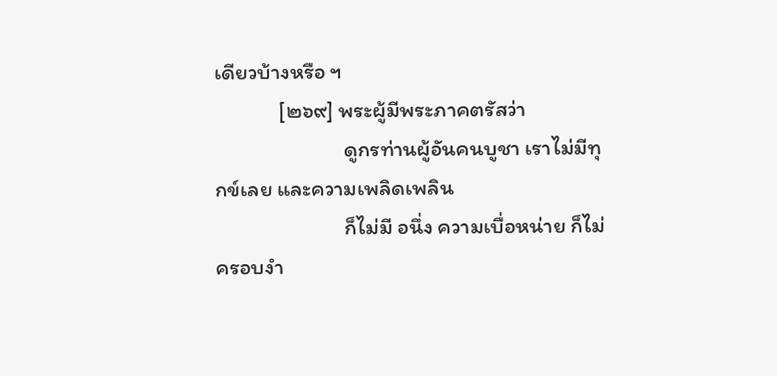เดียวบ้างหรือ ฯ
             [๒๖๙] พระผู้มีพระภาคตรัสว่า
                          ดูกรท่านผู้อันคนบูชา เราไม่มีทุกข์เลย และความเพลิดเพลิน
                          ก็ไม่มี อนึ่ง ความเบื่อหน่าย ก็ไม่ครอบงำ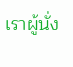เราผู้นั่ง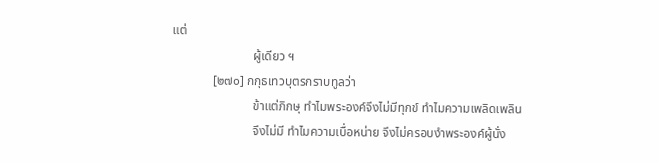แต่
                          ผู้เดียว ฯ
             [๒๗๐] กกุธเทวบุตรกราบทูลว่า
                          ข้าแต่ภิกษุ ทำไมพระองค์จึงไม่มีทุกข์ ทำไมความเพลิดเพลิน
                          จึงไม่มี ทำไมความเบื่อหน่าย จึงไม่ครอบงำพระองค์ผู้นั่ง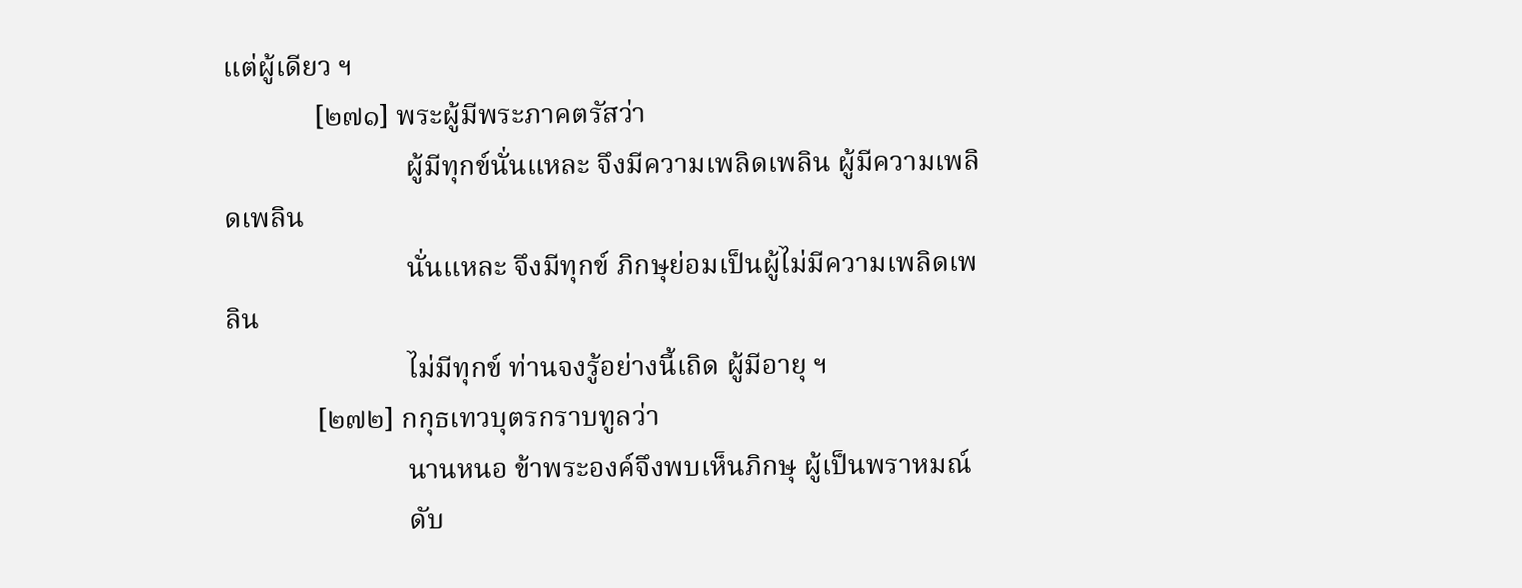แต่ผู้เดียว ฯ
             [๒๗๑] พระผู้มีพระภาคตรัสว่า
                          ผู้มีทุกข์นั่นแหละ จึงมีความเพลิดเพลิน ผู้มีความเพลิดเพลิน
                          นั่นแหละ จึงมีทุกข์ ภิกษุย่อมเป็นผู้ไม่มีความเพลิดเพลิน
                          ไม่มีทุกข์ ท่านจงรู้อย่างนี้เถิด ผู้มีอายุ ฯ
             [๒๗๒] กกุธเทวบุตรกราบทูลว่า
                          นานหนอ ข้าพระองค์จึงพบเห็นภิกษุ ผู้เป็นพราหมณ์
                          ดับ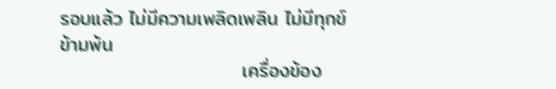รอบแล้ว ไม่มีความเพลิดเพลิน ไม่มีทุกข์ ข้ามพ้น
                          เครื่องข้อง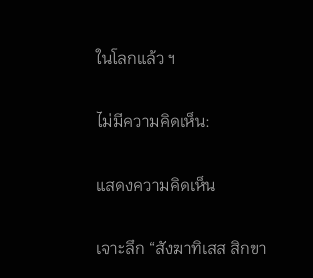ในโลกแล้ว ฯ

ไม่มีความคิดเห็น:

แสดงความคิดเห็น

เจาะลึก “สังฆาทิเสส สิกขา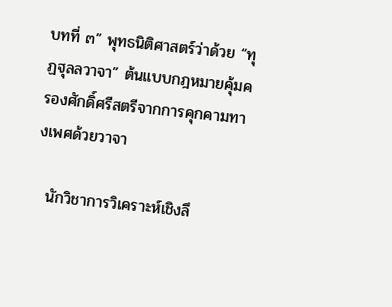บทที่ ๓” พุทธนิติศาสตร์ว่าด้วย “ทุฏฐุลลวาจา” ต้นแบบกฎหมายคุ้มครองศักดิ์ศรีสตรีจากการคุกคามทางเพศด้วยวาจา

  นักวิชาการวิเคราะห์เชิงลึ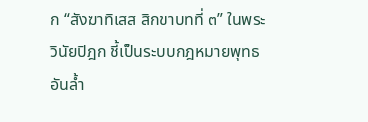ก “สังฆาทิเสส สิกขาบทที่ ๓” ในพระวินัยปิฎก ชี้เป็นระบบกฎหมายพุทธอันล้ำ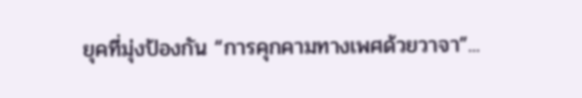ยุคที่มุ่งป้องกัน “การคุกคามทางเพศด้วยวาจา”...